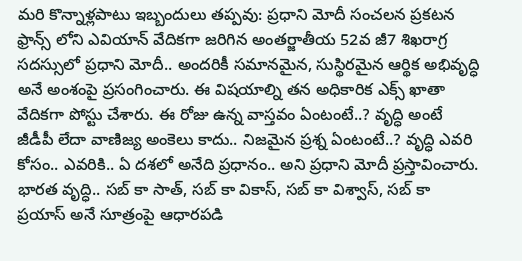మరి కొన్నాళ్లపాటు ఇబ్బందులు తప్పవు: ప్రధాని మోదీ సంచలన ప్రకటన
ఫ్రాన్స్ లోని ఎవియాన్ వేదికగా జరిగిన అంతర్జాతీయ 52వ జీ7 శిఖరాగ్ర సదస్సులో ప్రధాని మోదీ.. అందరికీ సమానమైన, సుస్థిరమైన ఆర్థిక అభివృద్ధి అనే అంశంపై ప్రసంగించారు. ఈ విషయాల్ని తన అధికారిక ఎక్స్ ఖాతా వేదికగా పోస్టు చేశారు. ఈ రోజు ఉన్న వాస్తవం ఏంటంటే..? వృద్ధి అంటే జీడీపీ లేదా వాణిజ్య అంకెలు కాదు.. నిజమైన ప్రశ్న ఏంటంటే..? వృద్ధి ఎవరి కోసం.. ఎవరికి.. ఏ దశలో అనేది ప్రధానం.. అని ప్రధాని మోదీ ప్రస్తావించారు.
భారత వృద్ధి.. సబ్ కా సాత్, సబ్ కా వికాస్, సబ్ కా విశ్వాస్, సబ్ కా ప్రయాస్ అనే సూత్రంపై ఆధారపడి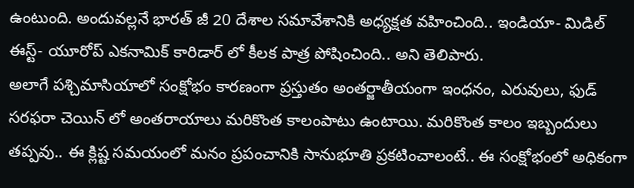ఉంటుంది. అందువల్లనే భారత్ జీ 20 దేశాల సమావేశానికి అధ్యక్షత వహించింది.. ఇండియా- మిడిల్ ఈస్ట్- యూరోప్ ఎకనామిక్ కారిడార్ లో కీలక పాత్ర పోషించింది.. అని తెలిపారు.
అలాగే పశ్చిమాసియాలో సంక్షోభం కారణంగా ప్రస్తుతం అంతర్జాతీయంగా ఇంధనం, ఎరువులు, ఫుడ్ సరఫరా చెయిన్ లో అంతరాయాలు మరికొంత కాలంపాటు ఉంటాయి. మరికొంత కాలం ఇబ్బందులు తప్పవు.. ఈ క్లిష్ట సమయంలో మనం ప్రపంచానికి సానుభూతి ప్రకటించాలంటే.. ఈ సంక్షోభంలో అధికంగా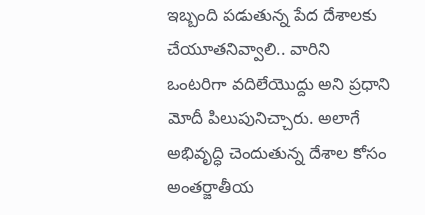ఇబ్బంది పడుతున్న పేద దేశాలకు చేయూతనివ్వాలి.. వారిని ఒంటరిగా వదిలేయొద్దు అని ప్రధాని మోదీ పిలుపునిచ్చారు. అలాగే అభివృద్ధి చెందుతున్న దేశాల కోసం అంతర్జాతీయ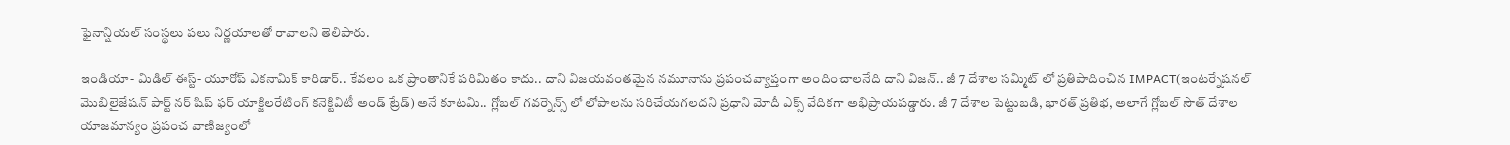ఫైనాన్షియల్ సంస్థలు పలు నిర్ణయాలతో రావాలని తెలిపారు.

ఇండియా- మిడిల్ ఈస్ట్- యూరోప్ ఎకనామిక్ కారిడార్.. కేవలం ఒక ప్రాంతానికే పరిమితం కాదు.. దాని విజయవంతమైన నమూనాను ప్రపంచవ్యాప్తంగా అందించాలనేది దాని విజన్.. జీ 7 దేశాల సమ్మిట్ లో ప్రతిపాదించిన IMPACT(ఇంటర్నేషనల్ మొబిలైజేషన్ పార్ట్ నర్ షిప్ ఫర్ యాక్జిలరేటింగ్ కనెక్టివిటీ అండ్ ట్రేడ్) అనే కూటమి.. గ్లోబల్ గవర్నెన్స్ లో లోపాలను సరిచేయగలదని ప్రధాని మోదీ ఎక్స్ వేదికగా అభిప్రాయపడ్డారు. జీ 7 దేశాల పెట్టుబడి, భారత్ ప్రతిభ, అలాగే గ్లోబల్ సౌత్ దేశాల యాజమాన్యం ప్రపంచ వాణిజ్యంలో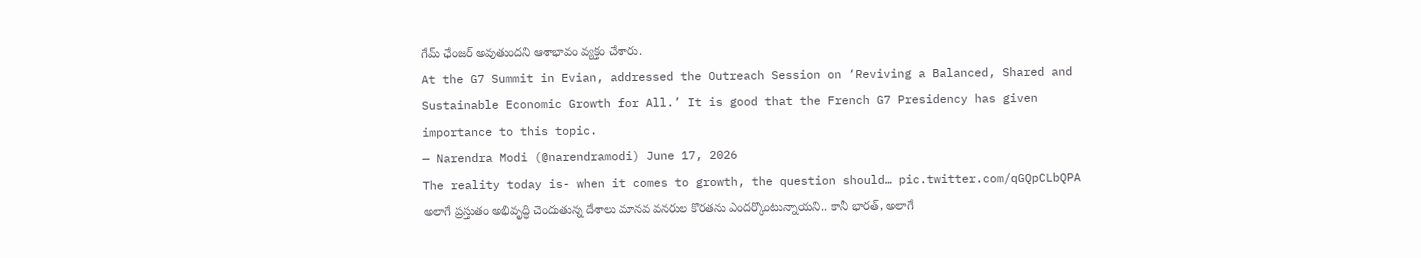గేమ్ ఛేంజర్ అవుతుందని ఆశాభావం వ్యక్తం చేశారు.
At the G7 Summit in Evian, addressed the Outreach Session on ‘Reviving a Balanced, Shared and Sustainable Economic Growth for All.’ It is good that the French G7 Presidency has given importance to this topic.
— Narendra Modi (@narendramodi) June 17, 2026
The reality today is- when it comes to growth, the question should… pic.twitter.com/qGQpCLbQPA
అలాగే ప్రస్తుతం అభివృద్ధి చెందుతున్న దేశాలు మానవ వనరుల కొరతను ఎందర్కొంటున్నాయని.. కానీ భారత్, అలాగే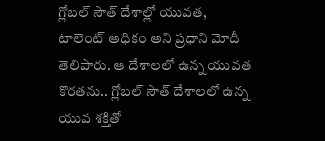గ్లోబల్ సౌత్ దేశాల్లో యువత, టాలెంట్ అధికం అని ప్రధాని మోదీ తెలిపారు. ఆ దేశాలలో ఉన్న యువత కొరతను.. గ్లోబల్ సౌత్ దేశాలలో ఉన్న యువ శక్తితో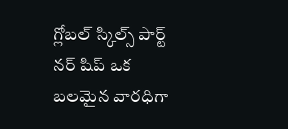గ్లోబల్ స్కిల్స్ పార్ట్ నర్ షిప్ ఒక బలమైన వారధిగా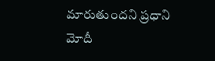మారుతుందని ప్రధాని మోదీ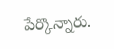పేర్కొన్నారు.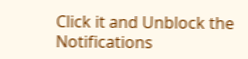Click it and Unblock the Notifications